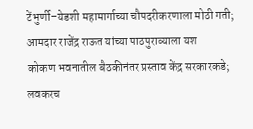टेंभुर्णी–येडशी महामार्गाच्या चौपदरीकरणाला मोठी गती; आमदार राजेंद्र राऊत यांच्या पाठपुराव्याला यश
कोकण भवनातील बैठकीनंतर प्रस्ताव केंद्र सरकारकडे; लवकरच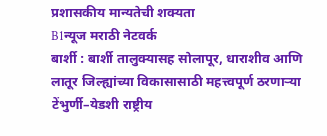प्रशासकीय मान्यतेची शक्यता
B1न्यूज मराठी नेटवर्क
बार्शी : बार्शी तालुक्यासह सोलापूर, धाराशीव आणि लातूर जिल्ह्यांच्या विकासासाठी महत्त्वपूर्ण ठरणाऱ्या टेंभुर्णी–येडशी राष्ट्रीय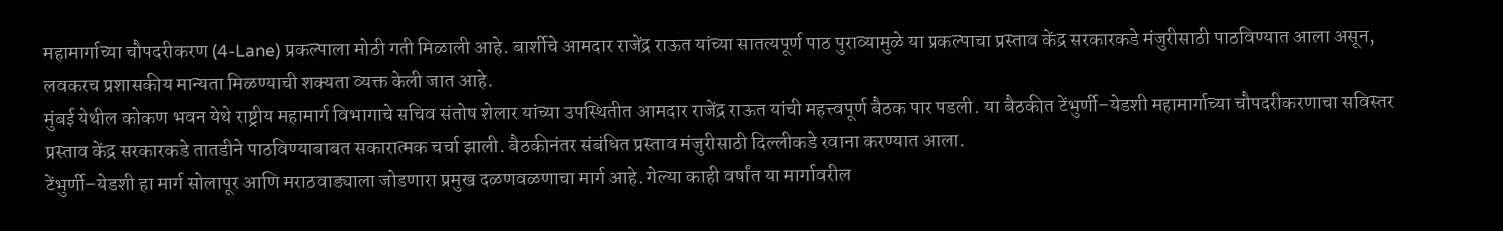महामार्गाच्या चौपदरीकरण (4-Lane) प्रकल्पाला मोठी गती मिळाली आहे. बार्शीचे आमदार राजेंद्र राऊत यांच्या सातत्यपूर्ण पाठ पुराव्यामुळे या प्रकल्पाचा प्रस्ताव केंद्र सरकारकडे मंजुरीसाठी पाठविण्यात आला असून, लवकरच प्रशासकीय मान्यता मिळण्याची शक्यता व्यक्त केली जात आहे.
मुंबई येथील कोकण भवन येथे राष्ट्रीय महामार्ग विभागाचे सचिव संतोष शेलार यांच्या उपस्थितीत आमदार राजेंद्र राऊत यांची महत्त्वपूर्ण बैठक पार पडली. या बैठकीत टेंभुर्णी–येडशी महामार्गाच्या चौपदरीकरणाचा सविस्तर प्रस्ताव केंद्र सरकारकडे तातडीने पाठविण्याबाबत सकारात्मक चर्चा झाली. बैठकीनंतर संबंधित प्रस्ताव मंजुरीसाठी दिल्लीकडे रवाना करण्यात आला.
टेंभुर्णी–येडशी हा मार्ग सोलापूर आणि मराठवाड्याला जोडणारा प्रमुख दळणवळणाचा मार्ग आहे. गेल्या काही वर्षांत या मार्गावरील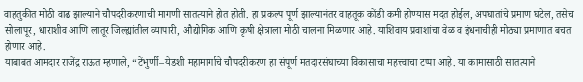वाहतुकीत मोठी वाढ झाल्याने चौपदरीकरणाची मागणी सातत्याने होत होती. हा प्रकल्प पूर्ण झाल्यानंतर वाहतूक कोंडी कमी होण्यास मदत होईल, अपघातांचे प्रमाण घटेल, तसेच सोलापूर, धाराशीव आणि लातूर जिल्ह्यांतील व्यापारी, औद्योगिक आणि कृषी क्षेत्राला मोठी चालना मिळणार आहे. याशिवाय प्रवाशांचा वेळ व इंधनाचीही मोठ्या प्रमाणात बचत होणार आहे.
याबाबत आमदार राजेंद्र राऊत म्हणाले, “टेंभुर्णी–येडशी महामार्गाचे चौपदरीकरण हा संपूर्ण मतदारसंघाच्या विकासाचा महत्त्वाचा टप्पा आहे. या कामासाठी सातत्याने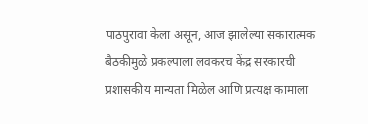पाठपुरावा केला असून, आज झालेल्या सकारात्मक बैठकीमुळे प्रकल्पाला लवकरच केंद्र सरकारची प्रशासकीय मान्यता मिळेल आणि प्रत्यक्ष कामाला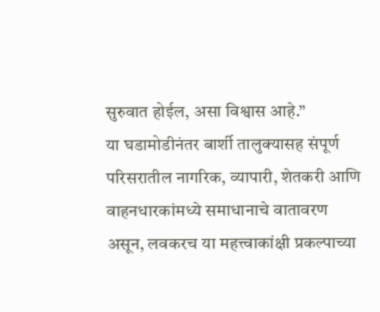सुरुवात होईल, असा विश्वास आहे.”
या घडामोडीनंतर बार्शी तालुक्यासह संपूर्ण परिसरातील नागरिक, व्यापारी, शेतकरी आणि वाहनधारकांमध्ये समाधानाचे वातावरण असून, लवकरच या महत्त्वाकांक्षी प्रकल्पाच्या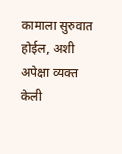कामाला सुरुवात होईल, अशी अपेक्षा व्यक्त केली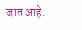जात आहे.